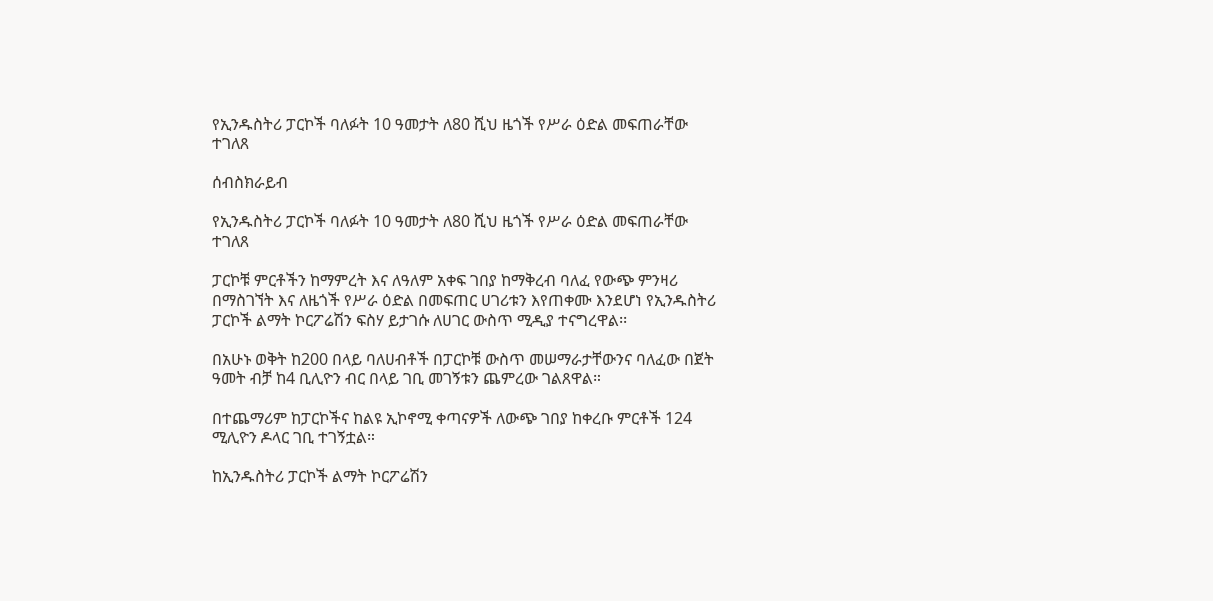የኢንዱስትሪ ፓርኮች ባለፉት 10 ዓመታት ለ80 ሺህ ዜጎች የሥራ ዕድል መፍጠራቸው ተገለጸ

ሰብስክራይብ

የኢንዱስትሪ ፓርኮች ባለፉት 10 ዓመታት ለ80 ሺህ ዜጎች የሥራ ዕድል መፍጠራቸው ተገለጸ

ፓርኮቹ ምርቶችን ከማምረት እና ለዓለም አቀፍ ገበያ ከማቅረብ ባለፈ የውጭ ምንዛሪ በማስገኘት እና ለዜጎች የሥራ ዕድል በመፍጠር ሀገሪቱን እየጠቀሙ እንደሆነ የኢንዱስትሪ ፓርኮች ልማት ኮርፖሬሽን ፍስሃ ይታገሱ ለሀገር ውስጥ ሚዲያ ተናግረዋል፡፡

በአሁኑ ወቅት ከ200 በላይ ባለሀብቶች በፓርኮቹ ውስጥ መሠማራታቸውንና ባለፈው በጀት ዓመት ብቻ ከ4 ቢሊዮን ብር በላይ ገቢ መገኝቱን ጨምረው ገልጸዋል።

በተጨማሪም ከፓርኮችና ከልዩ ኢኮኖሚ ቀጣናዎች ለውጭ ገበያ ከቀረቡ ምርቶች 124 ሚሊዮን ዶላር ገቢ ተገኝቷል።

ከኢንዱስትሪ ፓርኮች ልማት ኮርፖሬሽን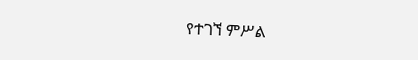የተገኘ ምሥል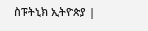ስፑትኒክ ኢትዮጵያ |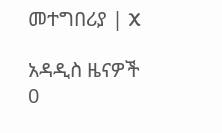መተግበሪያ | X

አዳዲስ ዜናዎች
0